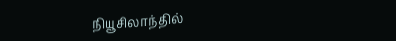நியூசிலாந்தில்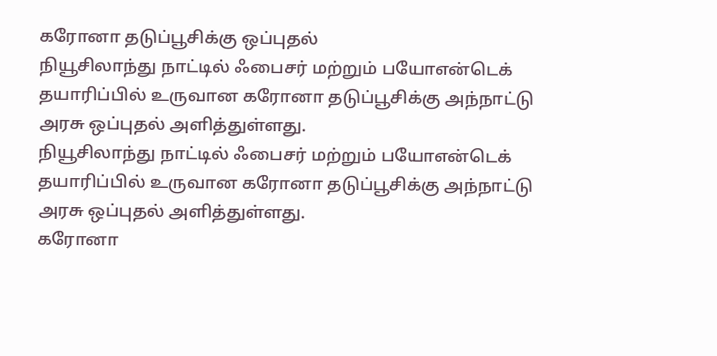கரோனா தடுப்பூசிக்கு ஒப்புதல்
நியூசிலாந்து நாட்டில் ஃபைசர் மற்றும் பயோஎன்டெக் தயாரிப்பில் உருவான கரோனா தடுப்பூசிக்கு அந்நாட்டு அரசு ஒப்புதல் அளித்துள்ளது.
நியூசிலாந்து நாட்டில் ஃபைசர் மற்றும் பயோஎன்டெக் தயாரிப்பில் உருவான கரோனா தடுப்பூசிக்கு அந்நாட்டு அரசு ஒப்புதல் அளித்துள்ளது.
கரோனா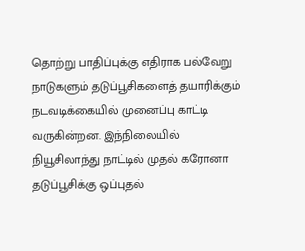தொற்று பாதிப்புக்கு எதிராக பல்வேறு நாடுகளும் தடுப்பூசிகளைத் தயாரிக்கும் நடவடிக்கையில் முனைப்பு காட்டி வருகின்றன. இந்நிலையில் நியூசிலாந்து நாட்டில் முதல் கரோனா தடுப்பூசிக்கு ஒப்புதல்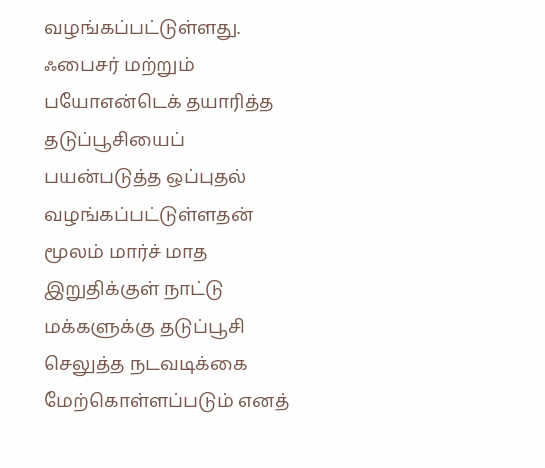வழங்கப்பட்டுள்ளது.
ஃபைசர் மற்றும் பயோஎன்டெக் தயாரித்த தடுப்பூசியைப் பயன்படுத்த ஒப்புதல் வழங்கப்பட்டுள்ளதன் மூலம் மார்ச் மாத இறுதிக்குள் நாட்டு மக்களுக்கு தடுப்பூசி செலுத்த நடவடிக்கை மேற்கொள்ளப்படும் எனத்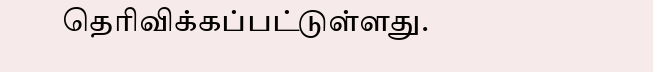தெரிவிக்கப்பட்டுள்ளது.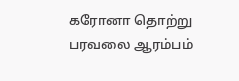கரோனா தொற்று பரவலை ஆரம்பம்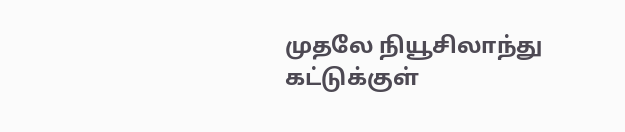முதலே நியூசிலாந்து கட்டுக்குள்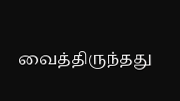வைத்திருந்தது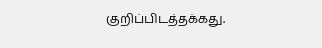குறிப்பிடத்தக்கது.